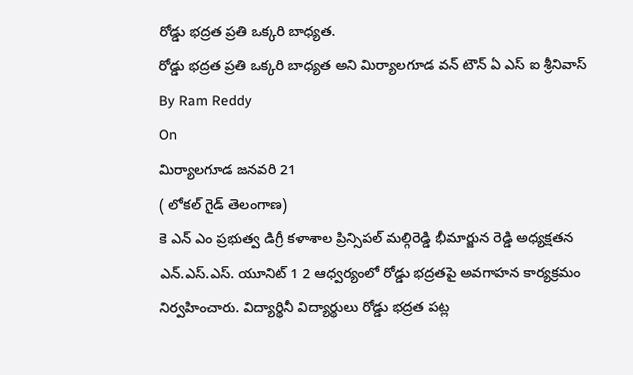రోడ్డు భద్రత ప్రతి ఒక్కరి బాధ్యత.
రోడ్డు భద్రత ప్రతి ఒక్కరి బాధ్యత అని మిర్యాలగూడ వన్ టౌన్ ఏ ఎస్ ఐ శ్రీనివాస్
By Ram Reddy
On
మిర్యాలగూడ జనవరి 21
( లోకల్ గైడ్ తెలంగాణ)
కె ఎన్ ఎం ప్రభుత్వ డిగ్రీ కళాశాల ప్రిన్సిపల్ మల్గిరెడ్డి భీమార్జున రెడ్డి అధ్యక్షతన ఎన్.ఎస్.ఎస్. యూనిట్ 1 2 ఆధ్వర్యంలో రోడ్డు భద్రతపై అవగాహన కార్యక్రమం నిర్వహించారు. విద్యార్థినీ విద్యార్థులు రోడ్డు భద్రత పట్ల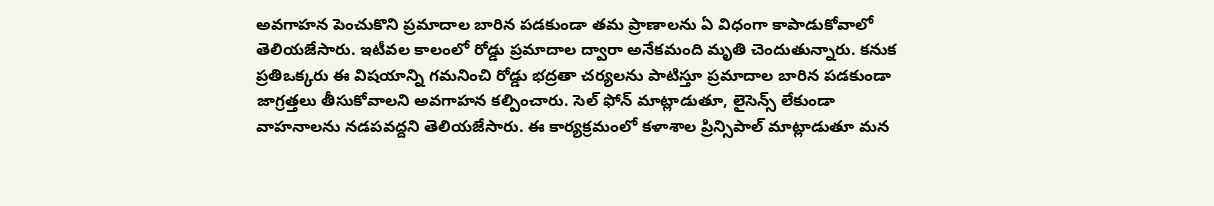అవగాహన పెంచుకొని ప్రమాదాల బారిన పడకుండా తమ ప్రాణాలను ఏ విధంగా కాపాడుకోవాలో తెలియజేసారు. ఇటీవల కాలంలో రోడ్డు ప్రమాదాల ద్వారా అనేకమంది మృతి చెందుతున్నారు. కనుక ప్రతిఒక్కరు ఈ విషయాన్ని గమనించి రోడ్డు భద్రతా చర్యలను పాటిస్తూ ప్రమాదాల బారిన పడకుండా జాగ్రత్తలు తీసుకోవాలని అవగాహన కల్పించారు. సెల్ ఫోన్ మాట్లాడుతూ, లైసెన్స్ లేకుండా వాహనాలను నడపవద్దని తెలియజేసారు. ఈ కార్యక్రమంలో కళాశాల ప్రిన్సిపాల్ మాట్లాడుతూ మన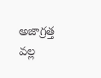అజాగ్రత్త వల్ల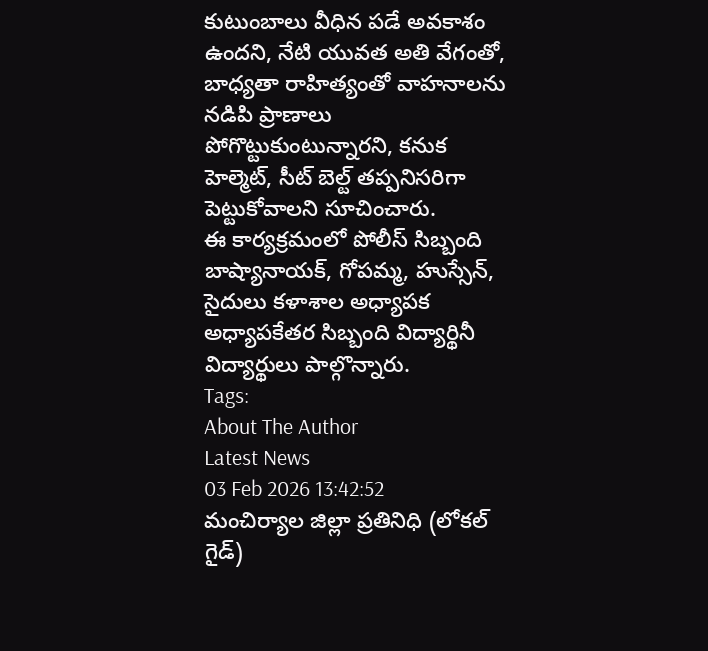కుటుంబాలు వీధిన పడే అవకాశం ఉందని, నేటి యువత అతి వేగంతో, బాధ్యతా రాహిత్యంతో వాహనాలను నడిపి ప్రాణాలు పోగొట్టుకుంటున్నారని, కనుక హెల్మెట్, సీట్ బెల్ట్ తప్పనిసరిగా పెట్టుకోవాలని సూచించారు.
ఈ కార్యక్రమంలో పోలీస్ సిబ్బంది బాష్యానాయక్, గోపమ్మ, హుస్సేన్, సైదులు కళాశాల అధ్యాపక అధ్యాపకేతర సిబ్బంది విద్యార్థినీ విద్యార్థులు పాల్గొన్నారు.
Tags:
About The Author
Latest News
03 Feb 2026 13:42:52
మంచిర్యాల జిల్లా ప్రతినిధి (లోకల్ గైడ్)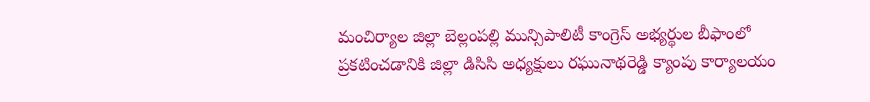మంచిర్యాల జిల్లా బెల్లంపల్లి మున్సిపాలిటీ కాంగ్రెస్ అభ్యర్థుల బీఫాంలో ప్రకటించడానికి జిల్లా డిసిసి అధ్యక్షులు రఘునాథరెడ్డి క్యాంపు కార్యాలయం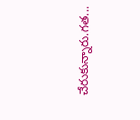చేరుకున్నారు.గత...